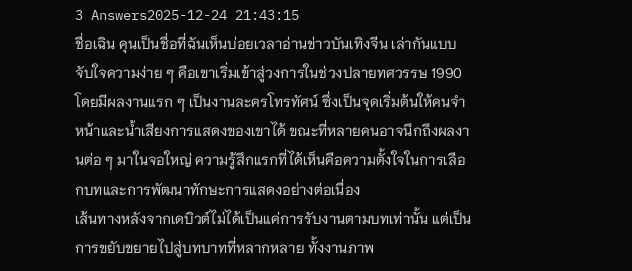3 Answers2025-12-24 21:43:15
ชื่อเฉิน คุนเป็นชื่อที่ฉันเห็นบ่อยเวลาอ่านข่าวบันเทิงจีน เล่ากันแบบจับใจความง่าย ๆ คือเขาเริ่มเข้าสู่วงการในช่วงปลายทศวรรษ 1990 โดยมีผลงานแรก ๆ เป็นงานละครโทรทัศน์ ซึ่งเป็นจุดเริ่มต้นให้คนจำหน้าและน้ำเสียงการแสดงของเขาได้ ขณะที่หลายคนอาจนึกถึงผลงานต่อ ๆ มาในจอใหญ่ ความรู้สึกแรกที่ได้เห็นคือความตั้งใจในการเลือกบทและการพัฒนาทักษะการแสดงอย่างต่อเนื่อง
เส้นทางหลังจากเดบิวต์ไม่ได้เป็นแค่การรับงานตามบทเท่านั้น แต่เป็นการขยับขยายไปสู่บทบาทที่หลากหลาย ทั้งงานภาพ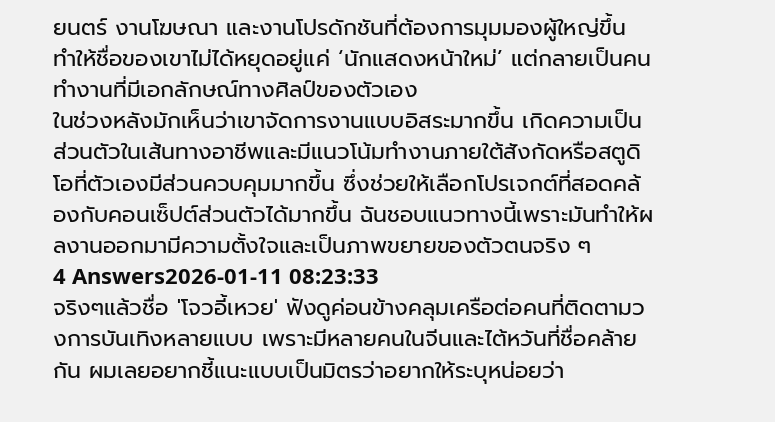ยนตร์ งานโฆษณา และงานโปรดักชันที่ต้องการมุมมองผู้ใหญ่ขึ้น ทำให้ชื่อของเขาไม่ได้หยุดอยู่แค่ ‘นักแสดงหน้าใหม่’ แต่กลายเป็นคนทำงานที่มีเอกลักษณ์ทางศิลป์ของตัวเอง
ในช่วงหลังมักเห็นว่าเขาจัดการงานแบบอิสระมากขึ้น เกิดความเป็นส่วนตัวในเส้นทางอาชีพและมีแนวโน้มทำงานภายใต้สังกัดหรือสตูดิโอที่ตัวเองมีส่วนควบคุมมากขึ้น ซึ่งช่วยให้เลือกโปรเจกต์ที่สอดคล้องกับคอนเซ็ปต์ส่วนตัวได้มากขึ้น ฉันชอบแนวทางนี้เพราะมันทำให้ผลงานออกมามีความตั้งใจและเป็นภาพขยายของตัวตนจริง ๆ
4 Answers2026-01-11 08:23:33
จริงๆแล้วชื่อ 'โจวอี้เหวย' ฟังดูค่อนข้างคลุมเครือต่อคนที่ติดตามวงการบันเทิงหลายแบบ เพราะมีหลายคนในจีนและไต้หวันที่ชื่อคล้ายกัน ผมเลยอยากชี้แนะแบบเป็นมิตรว่าอยากให้ระบุหน่อยว่า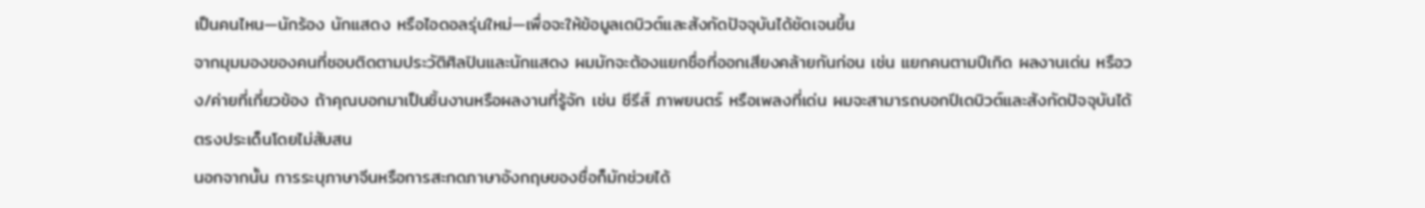เป็นคนไหน—นักร้อง นักแสดง หรือไอดอลรุ่นใหม่—เพื่อจะให้ข้อมูลเดบิวต์และสังกัดปัจจุบันได้ชัดเจนขึ้น
จากมุมมองของคนที่ชอบติดตามประวัติศิลปินและนักแสดง ผมมักจะต้องแยกชื่อที่ออกเสียงคล้ายกันก่อน เช่น แยกคนตามปีเกิด ผลงานเด่น หรือวง/ค่ายที่เกี่ยวข้อง ถ้าคุณบอกมาเป็นชิ้นงานหรือผลงานที่รู้จัก เช่น ซีรีส์ ภาพยนตร์ หรือเพลงที่เด่น ผมจะสามารถบอกปีเดบิวต์และสังกัดปัจจุบันได้ตรงประเด็นโดยไม่สับสน
นอกจากนั้น การระบุภาษาจีนหรือการสะกดภาษาอังกฤษของชื่อก็มักช่วยได้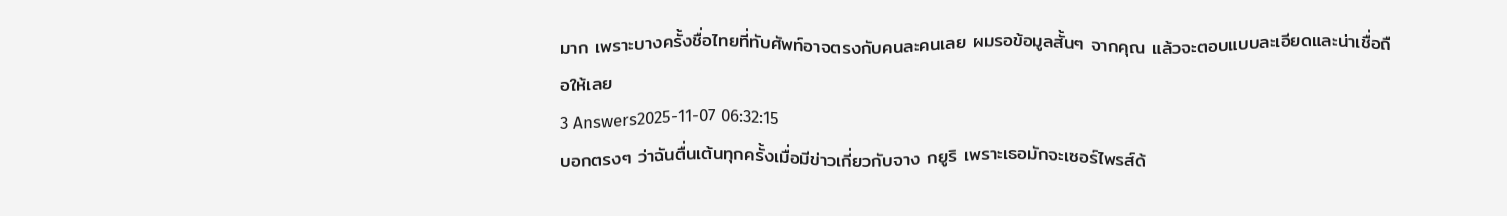มาก เพราะบางครั้งชื่อไทยที่ทับศัพท์อาจตรงกับคนละคนเลย ผมรอข้อมูลสั้นๆ จากคุณ แล้วจะตอบแบบละเอียดและน่าเชื่อถือให้เลย
3 Answers2025-11-07 06:32:15
บอกตรงๆ ว่าฉันตื่นเต้นทุกครั้งเมื่อมีข่าวเกี่ยวกับจาง กยูริ เพราะเธอมักจะเซอร์ไพรส์ด้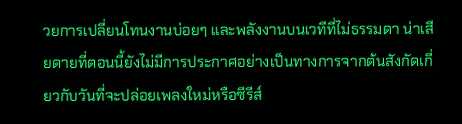วยการเปลี่ยนโทนงานบ่อยๆ และพลังงานบนเวทีที่ไม่ธรรมดา น่าเสียดายที่ตอนนี้ยังไม่มีการประกาศอย่างเป็นทางการจากต้นสังกัดเกี่ยวกับวันที่จะปล่อยเพลงใหม่หรือซีรีส์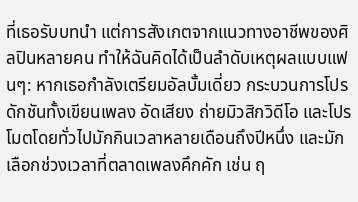ที่เธอรับบทนำ แต่การสังเกตจากแนวทางอาชีพของศิลปินหลายคน ทำให้ฉันคิดได้เป็นลำดับเหตุผลแบบแฟนๆ: หากเธอกำลังเตรียมอัลบั้มเดี่ยว กระบวนการโปรดักชันทั้งเขียนเพลง อัดเสียง ถ่ายมิวสิกวิดีโอ และโปรโมตโดยทั่วไปมักกินเวลาหลายเดือนถึงปีหนึ่ง และมักเลือกช่วงเวลาที่ตลาดเพลงคึกคัก เช่น ฤ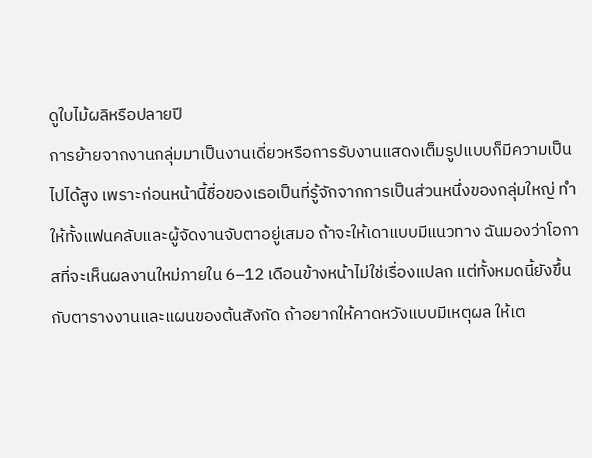ดูใบไม้ผลิหรือปลายปี
การย้ายจากงานกลุ่มมาเป็นงานเดี่ยวหรือการรับงานแสดงเต็มรูปแบบก็มีความเป็นไปได้สูง เพราะก่อนหน้านี้ชื่อของเธอเป็นที่รู้จักจากการเป็นส่วนหนึ่งของกลุ่มใหญ่ ทำให้ทั้งแฟนคลับและผู้จัดงานจับตาอยู่เสมอ ถ้าจะให้เดาแบบมีแนวทาง ฉันมองว่าโอกาสที่จะเห็นผลงานใหม่ภายใน 6–12 เดือนข้างหน้าไม่ใช่เรื่องแปลก แต่ทั้งหมดนี้ยังขึ้นกับตารางงานและแผนของต้นสังกัด ถ้าอยากให้คาดหวังแบบมีเหตุผล ให้เต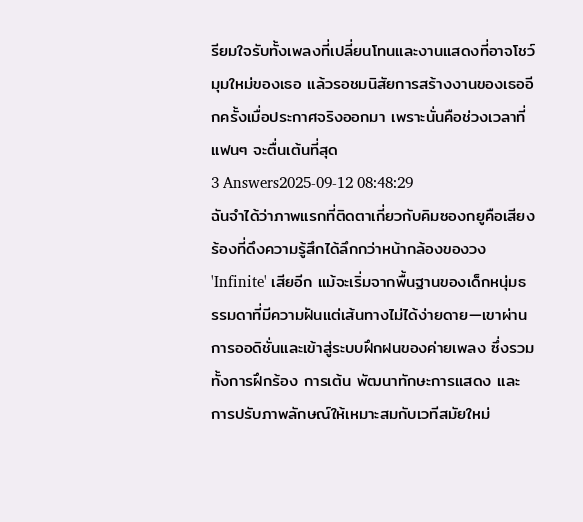รียมใจรับทั้งเพลงที่เปลี่ยนโทนและงานแสดงที่อาจโชว์มุมใหม่ของเธอ แล้วรอชมนิสัยการสร้างงานของเธออีกครั้งเมื่อประกาศจริงออกมา เพราะนั่นคือช่วงเวลาที่แฟนๆ จะตื่นเต้นที่สุด
3 Answers2025-09-12 08:48:29
ฉันจำได้ว่าภาพแรกที่ติดตาเกี่ยวกับคิมซองกยูคือเสียงร้องที่ดึงความรู้สึกได้ลึกกว่าหน้ากล้องของวง 'Infinite' เสียอีก แม้จะเริ่มจากพื้นฐานของเด็กหนุ่มธรรมดาที่มีความฝันแต่เส้นทางไม่ได้ง่ายดาย—เขาผ่านการออดิชั่นและเข้าสู่ระบบฝึกฝนของค่ายเพลง ซึ่งรวมทั้งการฝึกร้อง การเต้น พัฒนาทักษะการแสดง และการปรับภาพลักษณ์ให้เหมาะสมกับเวทีสมัยใหม่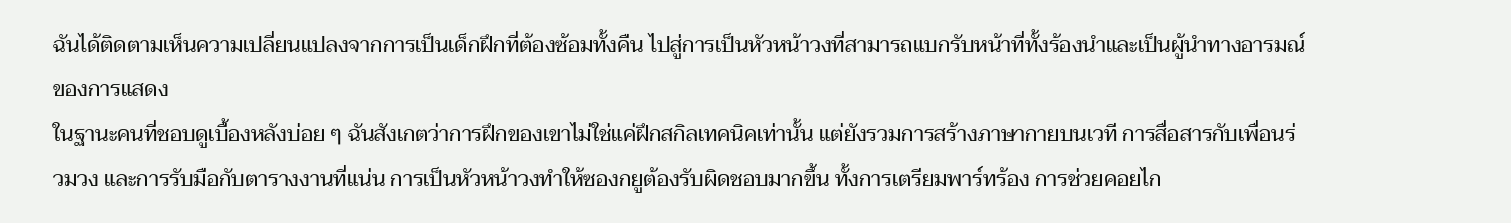ฉันได้ติดตามเห็นความเปลี่ยนแปลงจากการเป็นเด็กฝึกที่ต้องซ้อมทั้งคืน ไปสู่การเป็นหัวหน้าวงที่สามารถแบกรับหน้าที่ทั้งร้องนำและเป็นผู้นำทางอารมณ์ของการแสดง
ในฐานะคนที่ชอบดูเบื้องหลังบ่อย ๆ ฉันสังเกตว่าการฝึกของเขาไม่ใช่แค่ฝึกสกิลเทคนิคเท่านั้น แต่ยังรวมการสร้างภาษากายบนเวที การสื่อสารกับเพื่อนร่วมวง และการรับมือกับตารางงานที่แน่น การเป็นหัวหน้าวงทำให้ซองกยูต้องรับผิดชอบมากขึ้น ทั้งการเตรียมพาร์ทร้อง การช่วยคอยไก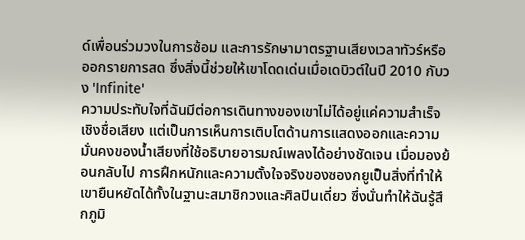ด์เพื่อนร่วมวงในการซ้อม และการรักษามาตรฐานเสียงเวลาทัวร์หรือออกรายการสด ซึ่งสิ่งนี้ช่วยให้เขาโดดเด่นเมื่อเดบิวต์ในปี 2010 กับวง 'Infinite'
ความประทับใจที่ฉันมีต่อการเดินทางของเขาไม่ได้อยู่แค่ความสำเร็จเชิงชื่อเสียง แต่เป็นการเห็นการเติบโตด้านการแสดงออกและความมั่นคงของน้ำเสียงที่ใช้อธิบายอารมณ์เพลงได้อย่างชัดเจน เมื่อมองย้อนกลับไป การฝึกหนักและความตั้งใจจริงของซองกยูเป็นสิ่งที่ทำให้เขายืนหยัดได้ทั้งในฐานะสมาชิกวงและศิลปินเดี่ยว ซึ่งนั่นทำให้ฉันรู้สึกภูมิ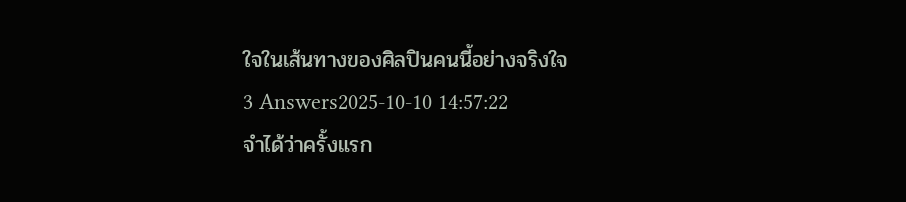ใจในเส้นทางของศิลปินคนนี้อย่างจริงใจ
3 Answers2025-10-10 14:57:22
จำได้ว่าครั้งแรก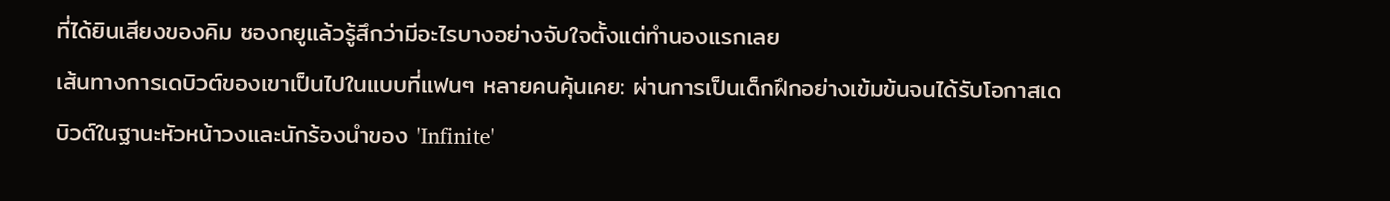ที่ได้ยินเสียงของคิม ซองกยูแล้วรู้สึกว่ามีอะไรบางอย่างจับใจตั้งแต่ทำนองแรกเลย
เส้นทางการเดบิวต์ของเขาเป็นไปในแบบที่แฟนๆ หลายคนคุ้นเคย: ผ่านการเป็นเด็กฝึกอย่างเข้มข้นจนได้รับโอกาสเดบิวต์ในฐานะหัวหน้าวงและนักร้องนำของ 'Infinite'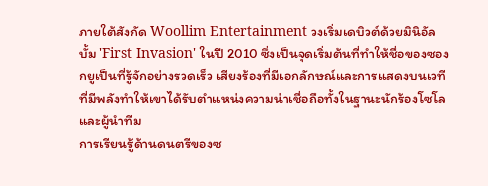ภายใต้สังกัด Woollim Entertainment วงเริ่มเดบิวต์ด้วยมินิอัลบั้ม 'First Invasion' ในปี 2010 ซึ่งเป็นจุดเริ่มต้นที่ทำให้ชื่อของซองกยูเป็นที่รู้จักอย่างรวดเร็ว เสียงร้องที่มีเอกลักษณ์และการแสดงบนเวทีที่มีพลังทำให้เขาได้รับตำแหน่งความน่าเชื่อถือทั้งในฐานะนักร้องโซโลและผู้นำทีม
การเรียนรู้ด้านดนตรีของซ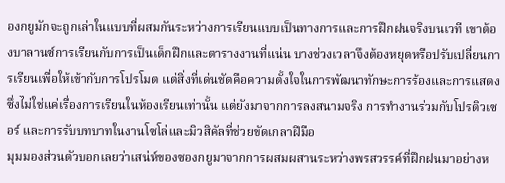องกยูมักจะถูกเล่าในแบบที่ผสมกันระหว่างการเรียนแบบเป็นทางการและการฝึกฝนจริงบนเวที เขาต้องบาลานซ์การเรียนกับการเป็นเด็กฝึกและตารางงานที่แน่น บางช่วงเวลาจึงต้องหยุดหรือปรับเปลี่ยนการเรียนเพื่อให้เข้ากับการโปรโมต แต่สิ่งที่เด่นชัดคือความตั้งใจในการพัฒนาทักษะการร้องและการแสดง ซึ่งไม่ใช่แค่เรื่องการเรียนในห้องเรียนเท่านั้น แต่ยังมาจากการลงสนามจริง การทำงานร่วมกับโปรดิวเซอร์ และการรับบทบาทในงานโซโล่และมิวสิคัลที่ช่วยขัดเกลาฝีมือ
มุมมองส่วนตัวบอกเลยว่าเสน่ห์ของซองกยูมาจากการผสมผสานระหว่างพรสวรรค์ที่ฝึกฝนมาอย่างห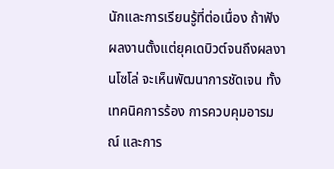นักและการเรียนรู้ที่ต่อเนื่อง ถ้าฟังผลงานตั้งแต่ยุคเดบิวต์จนถึงผลงานโซโล่ จะเห็นพัฒนาการชัดเจน ทั้งเทคนิคการร้อง การควบคุมอารมณ์ และการ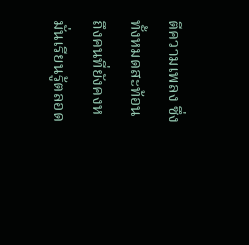ตีความเพลง ซึ่งทั้งหมดสะท้อนถึงคนที่ยังคงหมั่นเรียนรู้ตลอด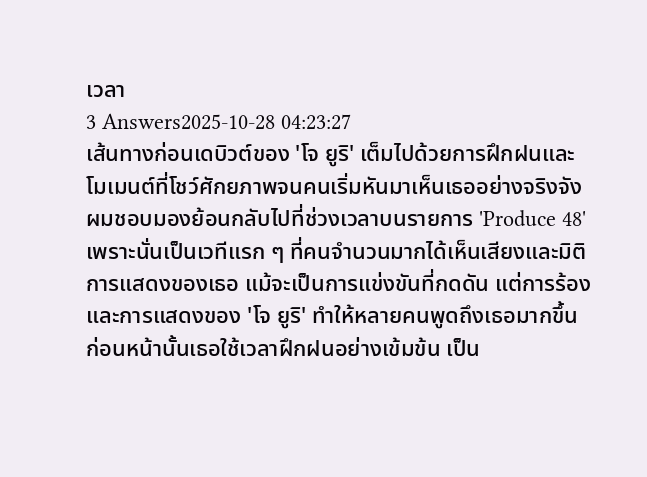เวลา
3 Answers2025-10-28 04:23:27
เส้นทางก่อนเดบิวต์ของ 'โจ ยูริ' เต็มไปด้วยการฝึกฝนและโมเมนต์ที่โชว์ศักยภาพจนคนเริ่มหันมาเห็นเธออย่างจริงจัง
ผมชอบมองย้อนกลับไปที่ช่วงเวลาบนรายการ 'Produce 48' เพราะนั่นเป็นเวทีแรก ๆ ที่คนจำนวนมากได้เห็นเสียงและมิติการแสดงของเธอ แม้จะเป็นการแข่งขันที่กดดัน แต่การร้องและการแสดงของ 'โจ ยูริ' ทำให้หลายคนพูดถึงเธอมากขึ้น ก่อนหน้านั้นเธอใช้เวลาฝึกฝนอย่างเข้มข้น เป็น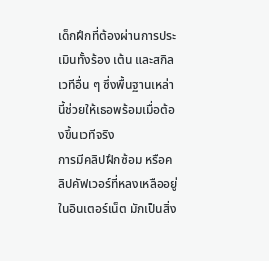เด็กฝึกที่ต้องผ่านการประเมินทั้งร้อง เต้น และสกิลเวทีอื่น ๆ ซึ่งพื้นฐานเหล่านี้ช่วยให้เธอพร้อมเมื่อต้องขึ้นเวทีจริง
การมีคลิปฝึกซ้อม หรือคลิปคัฟเวอร์ที่หลงเหลืออยู่ในอินเตอร์เน็ต มักเป็นสิ่ง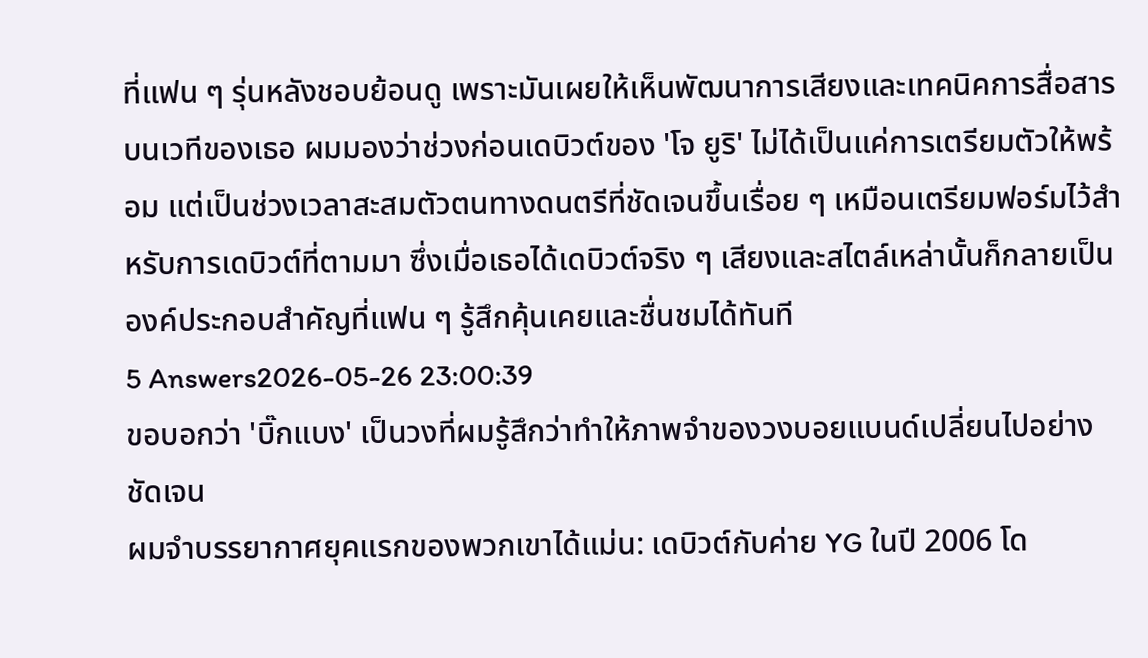ที่แฟน ๆ รุ่นหลังชอบย้อนดู เพราะมันเผยให้เห็นพัฒนาการเสียงและเทคนิคการสื่อสารบนเวทีของเธอ ผมมองว่าช่วงก่อนเดบิวต์ของ 'โจ ยูริ' ไม่ได้เป็นแค่การเตรียมตัวให้พร้อม แต่เป็นช่วงเวลาสะสมตัวตนทางดนตรีที่ชัดเจนขึ้นเรื่อย ๆ เหมือนเตรียมฟอร์มไว้สำหรับการเดบิวต์ที่ตามมา ซึ่งเมื่อเธอได้เดบิวต์จริง ๆ เสียงและสไตล์เหล่านั้นก็กลายเป็นองค์ประกอบสำคัญที่แฟน ๆ รู้สึกคุ้นเคยและชื่นชมได้ทันที
5 Answers2026-05-26 23:00:39
ขอบอกว่า 'บิ๊กแบง' เป็นวงที่ผมรู้สึกว่าทำให้ภาพจำของวงบอยแบนด์เปลี่ยนไปอย่างชัดเจน
ผมจำบรรยากาศยุคแรกของพวกเขาได้แม่น: เดบิวต์กับค่าย YG ในปี 2006 โด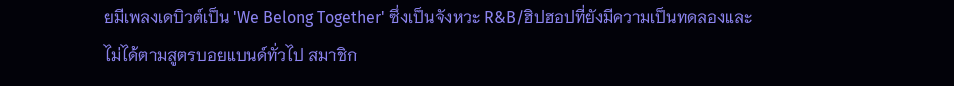ยมีเพลงเดบิวต์เป็น 'We Belong Together' ซึ่งเป็นจังหวะ R&B/ฮิปฮอปที่ยังมีความเป็นทดลองและไม่ได้ตามสูตรบอยแบนด์ทั่วไป สมาชิก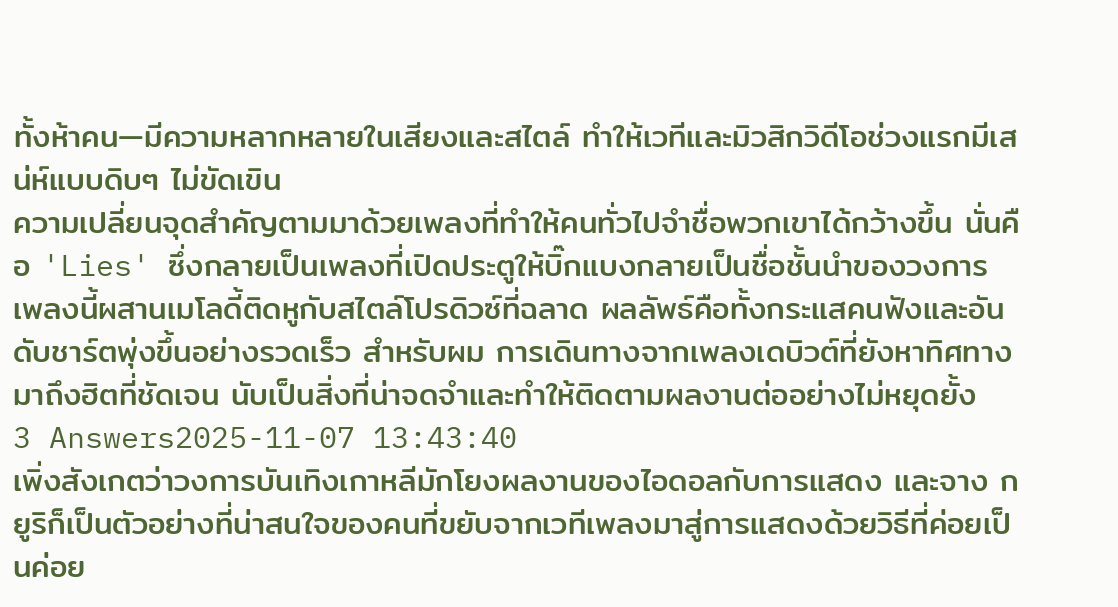ทั้งห้าคน—มีความหลากหลายในเสียงและสไตล์ ทำให้เวทีและมิวสิกวิดีโอช่วงแรกมีเสน่ห์แบบดิบๆ ไม่ขัดเขิน
ความเปลี่ยนจุดสำคัญตามมาด้วยเพลงที่ทำให้คนทั่วไปจำชื่อพวกเขาได้กว้างขึ้น นั่นคือ 'Lies' ซึ่งกลายเป็นเพลงที่เปิดประตูให้บิ๊กแบงกลายเป็นชื่อชั้นนำของวงการ เพลงนี้ผสานเมโลดี้ติดหูกับสไตล์โปรดิวซ์ที่ฉลาด ผลลัพธ์คือทั้งกระแสคนฟังและอันดับชาร์ตพุ่งขึ้นอย่างรวดเร็ว สำหรับผม การเดินทางจากเพลงเดบิวต์ที่ยังหาทิศทาง มาถึงฮิตที่ชัดเจน นับเป็นสิ่งที่น่าจดจำและทำให้ติดตามผลงานต่ออย่างไม่หยุดยั้ง
3 Answers2025-11-07 13:43:40
เพิ่งสังเกตว่าวงการบันเทิงเกาหลีมักโยงผลงานของไอดอลกับการแสดง และจาง กยูริก็เป็นตัวอย่างที่น่าสนใจของคนที่ขยับจากเวทีเพลงมาสู่การแสดงด้วยวิธีที่ค่อยเป็นค่อย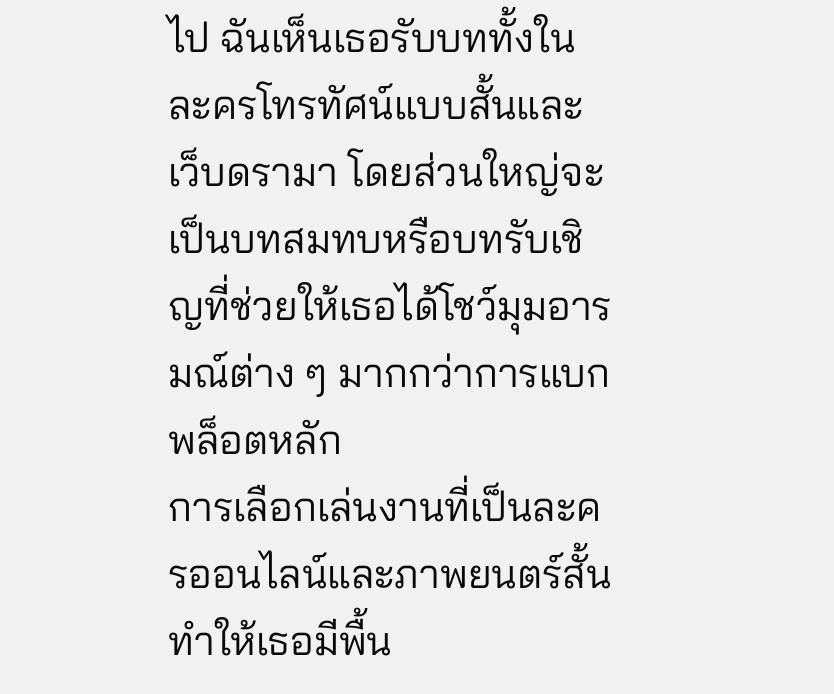ไป ฉันเห็นเธอรับบททั้งในละครโทรทัศน์แบบสั้นและเว็บดรามา โดยส่วนใหญ่จะเป็นบทสมทบหรือบทรับเชิญที่ช่วยให้เธอได้โชว์มุมอารมณ์ต่าง ๆ มากกว่าการแบกพล็อตหลัก
การเลือกเล่นงานที่เป็นละครออนไลน์และภาพยนตร์สั้นทำให้เธอมีพื้น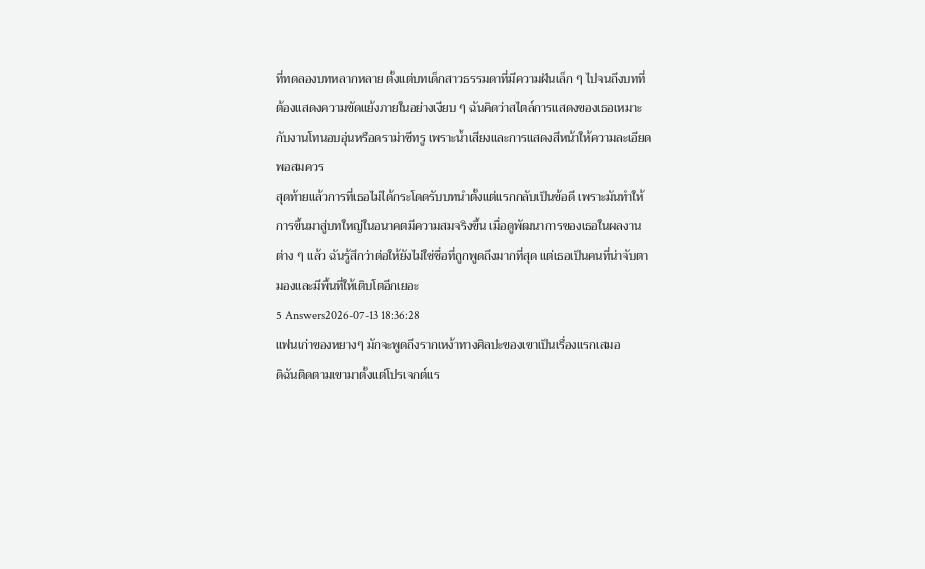ที่ทดลองบทหลากหลาย ตั้งแต่บทเด็กสาวธรรมดาที่มีความฝันเล็ก ๆ ไปจนถึงบทที่ต้องแสดงความขัดแย้งภายในอย่างเงียบ ๆ ฉันคิดว่าสไตล์การแสดงของเธอเหมาะกับงานโทนอบอุ่นหรือดราม่าซีทรู เพราะน้ำเสียงและการแสดงสีหน้าให้ความละเอียดพอสมควร
สุดท้ายแล้วการที่เธอไม่ได้กระโดดรับบทนำตั้งแต่แรกกลับเป็นข้อดี เพราะมันทำให้การขึ้นมาสู่บทใหญ่ในอนาคตมีความสมจริงขึ้น เมื่อดูพัฒนาการของเธอในผลงานต่าง ๆ แล้ว ฉันรู้สึกว่าต่อให้ยังไม่ใช่ชื่อที่ถูกพูดถึงมากที่สุด แต่เธอเป็นคนที่น่าจับตามองและมีพื้นที่ให้เติบโตอีกเยอะ
5 Answers2026-07-13 18:36:28
แฟนเก่าของหยางๆ มักจะพูดถึงรากเหง้าทางศิลปะของเขาเป็นเรื่องแรกเสมอ
ดิฉันติดตามเขามาตั้งแต่โปรเจกต์แร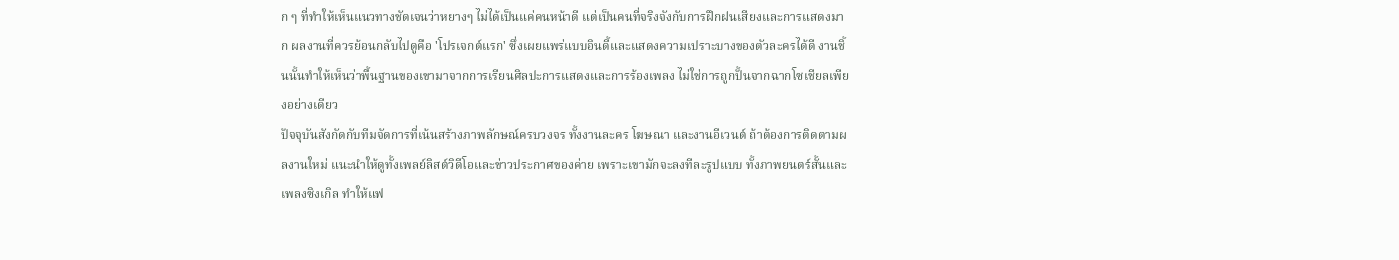ก ๆ ที่ทำให้เห็นแนวทางชัดเจนว่าหยางๆ ไม่ได้เป็นแค่คนหน้าดี แต่เป็นคนที่จริงจังกับการฝึกฝนเสียงและการแสดงมาก ผลงานที่ควรย้อนกลับไปดูคือ 'โปรเจกต์แรก' ซึ่งเผยแพร่แบบอินดี้และแสดงความเปราะบางของตัวละครได้ดี งานชิ้นนั้นทำให้เห็นว่าพื้นฐานของเขามาจากการเรียนศิลปะการแสดงและการร้องเพลง ไม่ใช่การถูกปั้นจากฉากโซเชียลเพียงอย่างเดียว
ปัจจุบันสังกัดกับทีมจัดการที่เน้นสร้างภาพลักษณ์ครบวงจร ทั้งงานละคร โฆษณา และงานอีเวนต์ ถ้าต้องการติดตามผลงานใหม่ แนะนำให้ดูทั้งเพลย์ลิสต์วิดีโอและข่าวประกาศของค่าย เพราะเขามักจะลงทีละรูปแบบ ทั้งภาพยนตร์สั้นและเพลงซิงเกิล ทำให้แฟ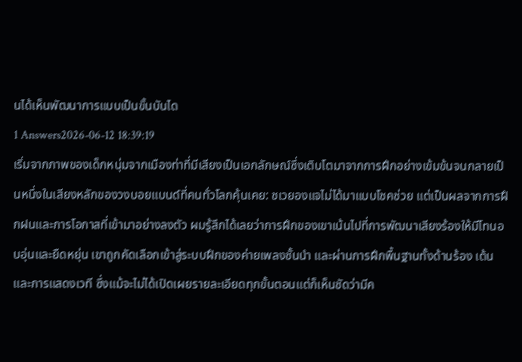นได้เห็นพัฒนาการแบบเป็นขั้นบันได
1 Answers2026-06-12 18:39:19
เริ่มจากภาพของเด็กหนุ่มจากเมืองท่าที่มีเสียงเป็นเอกลักษณ์ซึ่งเติบโตมาจากการฝึกอย่างเข้มข้นจนกลายเป็นหนึ่งในเสียงหลักของวงบอยแบนด์ที่คนทั่วโลกคุ้นเคย: ชเวยองแจไม่ได้มาแบบโชคช่วย แต่เป็นผลจากการฝึกฝนและการโอกาสที่เข้ามาอย่างลงตัว ผมรู้สึกได้เลยว่าการฝึกของเขาเน้นไปที่การพัฒนาเสียงร้องให้มีโทนอบอุ่นและยืดหยุ่น เขาถูกคัดเลือกเข้าสู่ระบบฝึกของค่ายเพลงชั้นนำ และผ่านการฝึกพื้นฐานทั้งด้านร้อง เต้น และการแสดงเวที ซึ่งแม้จะไม่ได้เปิดเผยรายละเอียดทุกขั้นตอนแต่ก็เห็นชัดว่ามีค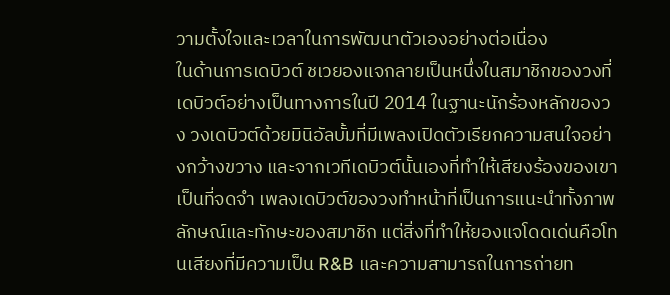วามตั้งใจและเวลาในการพัฒนาตัวเองอย่างต่อเนื่อง
ในด้านการเดบิวต์ ชเวยองแจกลายเป็นหนึ่งในสมาชิกของวงที่เดบิวต์อย่างเป็นทางการในปี 2014 ในฐานะนักร้องหลักของวง วงเดบิวต์ด้วยมินิอัลบั้มที่มีเพลงเปิดตัวเรียกความสนใจอย่างกว้างขวาง และจากเวทีเดบิวต์นั้นเองที่ทำให้เสียงร้องของเขาเป็นที่จดจำ เพลงเดบิวต์ของวงทำหน้าที่เป็นการแนะนำทั้งภาพลักษณ์และทักษะของสมาชิก แต่สิ่งที่ทำให้ยองแจโดดเด่นคือโทนเสียงที่มีความเป็น R&B และความสามารถในการถ่ายท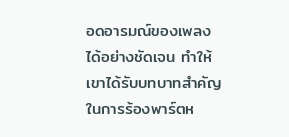อดอารมณ์ของเพลงได้อย่างชัดเจน ทำให้เขาได้รับบทบาทสำคัญในการร้องพาร์ตห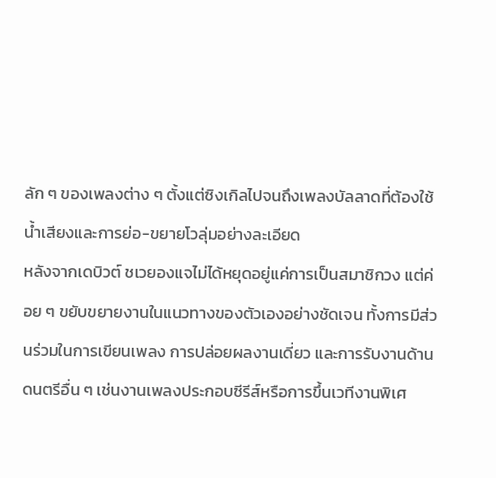ลัก ๆ ของเพลงต่าง ๆ ตั้งแต่ซิงเกิลไปจนถึงเพลงบัลลาดที่ต้องใช้น้ำเสียงและการย่อ-ขยายโวลุ่มอย่างละเอียด
หลังจากเดบิวต์ ชเวยองแจไม่ได้หยุดอยู่แค่การเป็นสมาชิกวง แต่ค่อย ๆ ขยับขยายงานในแนวทางของตัวเองอย่างชัดเจน ทั้งการมีส่วนร่วมในการเขียนเพลง การปล่อยผลงานเดี่ยว และการรับงานด้านดนตรีอื่น ๆ เช่นงานเพลงประกอบซีรีส์หรือการขึ้นเวทีงานพิเศ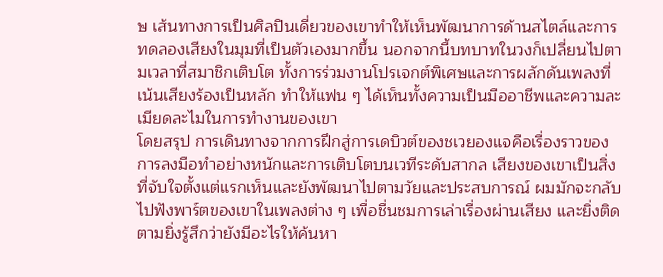ษ เส้นทางการเป็นศิลปินเดี่ยวของเขาทำให้เห็นพัฒนาการด้านสไตล์และการทดลองเสียงในมุมที่เป็นตัวเองมากขึ้น นอกจากนี้บทบาทในวงก็เปลี่ยนไปตามเวลาที่สมาชิกเติบโต ทั้งการร่วมงานโปรเจกต์พิเศษและการผลักดันเพลงที่เน้นเสียงร้องเป็นหลัก ทำให้แฟน ๆ ได้เห็นทั้งความเป็นมืออาชีพและความละเมียดละไมในการทำงานของเขา
โดยสรุป การเดินทางจากการฝึกสู่การเดบิวต์ของชเวยองแจคือเรื่องราวของการลงมือทำอย่างหนักและการเติบโตบนเวทีระดับสากล เสียงของเขาเป็นสิ่งที่จับใจตั้งแต่แรกเห็นและยังพัฒนาไปตามวัยและประสบการณ์ ผมมักจะกลับไปฟังพาร์ตของเขาในเพลงต่าง ๆ เพื่อชื่นชมการเล่าเรื่องผ่านเสียง และยิ่งติดตามยิ่งรู้สึกว่ายังมีอะไรให้ค้นหา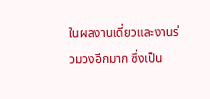ในผลงานเดี่ยวและงานร่วมวงอีกมาก ซึ่งเป็น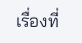เรื่องที่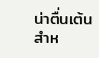น่าตื่นเต้นสำห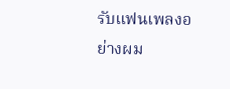รับแฟนเพลงอย่างผม